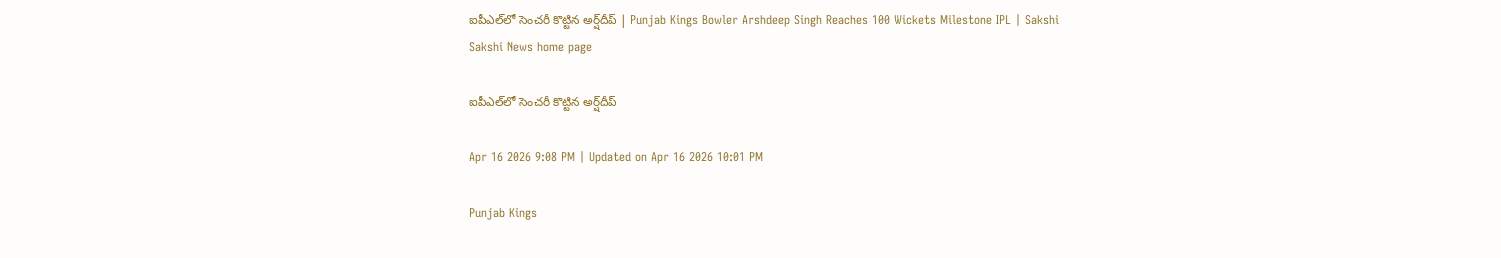ఐపీఎల్‌లో సెంచ‌రీ కొట్టిన అర్ష్‌దీప్‌ | Punjab Kings Bowler Arshdeep Singh Reaches 100 Wickets Milestone IPL | Sakshi
Sakshi News home page

ఐపీఎల్‌లో సెంచ‌రీ కొట్టిన అర్ష్‌దీప్‌

Apr 16 2026 9:08 PM | Updated on Apr 16 2026 10:01 PM

Punjab Kings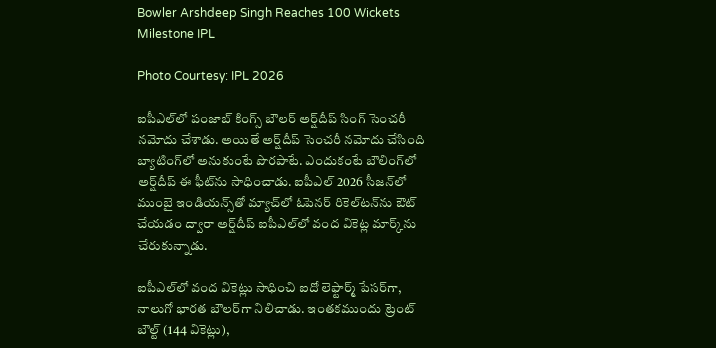Bowler Arshdeep Singh Reaches 100 Wickets Milestone IPL

Photo Courtesy: IPL 2026

ఐపీఎల్‌లో పంజాబ్ కింగ్స్ బౌల‌ర్ అర్ష్‌దీప్ సింగ్ సెంచ‌రీ న‌మోదు చేశాడు. అయితే అర్ష్‌దీప్ సెంచ‌రీ న‌మోదు చేసింది బ్యాటింగ్‌లో అనుకుంటే పొర‌పాటే. ఎందుకంటే బౌలింగ్‌లో అర్ష్‌దీప్ ఈ ఫీట్‌ను సాధించాడు. ఐపీఎల్ 2026 సీజ‌న్‌లో ముంబై ఇండియ‌న్స్‌తో మ్యాచ్‌లో ఓపెన‌ర్ రికెల్‌ట‌న్‌ను ఔట్ చేయ‌డం ద్వారా అర్ష్‌దీప్‌ ఐపీఎల్‌లో వంద వికెట్ల మార్క్‌ను చేరుకున్నాడు.

ఐపీఎల్‌లో వంద వికెట్లు సాధించి ఐదో లెఫ్టార్మ్ పేస‌ర్‌గా, నాలుగో భార‌త బౌల‌ర్‌గా నిలిచాడు. ఇంత‌క‌ముందు ట్రెంట్ బౌల్ట్ (144 వికెట్లు),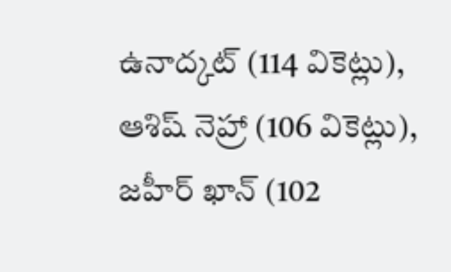ఉనాద్క‌ట్ (114 వికెట్లు), ఆశిష్ నెహ్రా (106 వికెట్లు), జ‌హీర్ ఖాన్ (102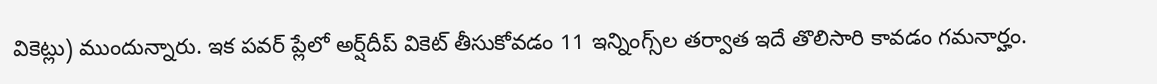వికెట్లు) ముందున్నారు. ఇక ప‌వ‌ర్ ప్లేలో అర్ష్‌దీప్ వికెట్ తీసుకోవ‌డం 11 ఇన్నింగ్స్‌ల త‌ర్వాత ఇదే తొలిసారి కావ‌డం గ‌మ‌నార్హం.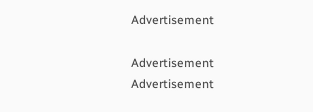Advertisement

Advertisement
Advertisement